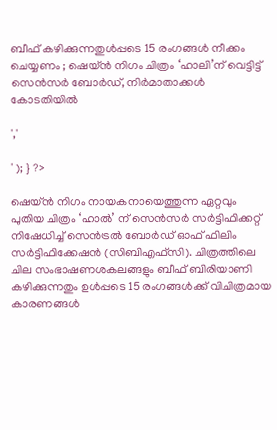ബീഫ് കഴിക്കുന്നതുൾപ്പടെ 15 രംഗങ്ങൾ നീക്കം ചെയ്യണം ; ഷെയ്ന്‍ നിഗം ചിത്രം ‘ഹാലി’ന് വെട്ടിട്ട് സെന്‍സര്‍ ബോർഡ്, നിര്‍മാതാക്കള്‍ കോടതിയില്‍

','

' ); } ?>

ഷെയ്ന്‍ നിഗം നായകനായെത്തുന്ന ഏറ്റവും പുതിയ ചിത്രം ‘ഹാല്‍’ ന് സെന്‍സര്‍ സര്‍ട്ടിഫിക്കറ്റ് നിഷേധിച്ച് സെന്‍ട്രല്‍ ബോര്‍ഡ് ഓഫ് ഫിലിം സര്‍ട്ടിഫിക്കേഷന്‍ (സിബിഎഫ്‌സി). ചിത്രത്തിലെ ചില സംഭാഷണശകലങ്ങളും ബീഫ് ബിരിയാണി കഴിക്കുന്നതും ഉൾപ്പടെ 15 രംഗങ്ങൾക്ക് വിചിത്രമായ കാരണങ്ങൾ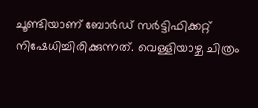ചൂണ്ടിയാണ് ബോർഡ് സര്‍ട്ടിഫിക്കറ്റ് നിഷേധിച്ചിരിക്കുന്നത്. വെള്ളിയാഴ്ച ചിത്രം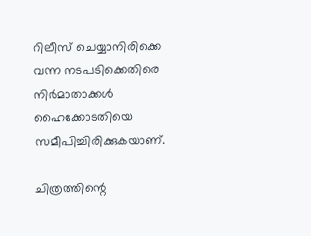റിലീസ് ചെയ്യാനിരിക്കെ വന്ന നടപടിക്കെതിരെ നിര്‍മാതാക്കള്‍ ഹൈക്കോടതിയെ സമീപിച്ചിരിക്കുകയാണ്.

ചിത്രത്തിന്റെ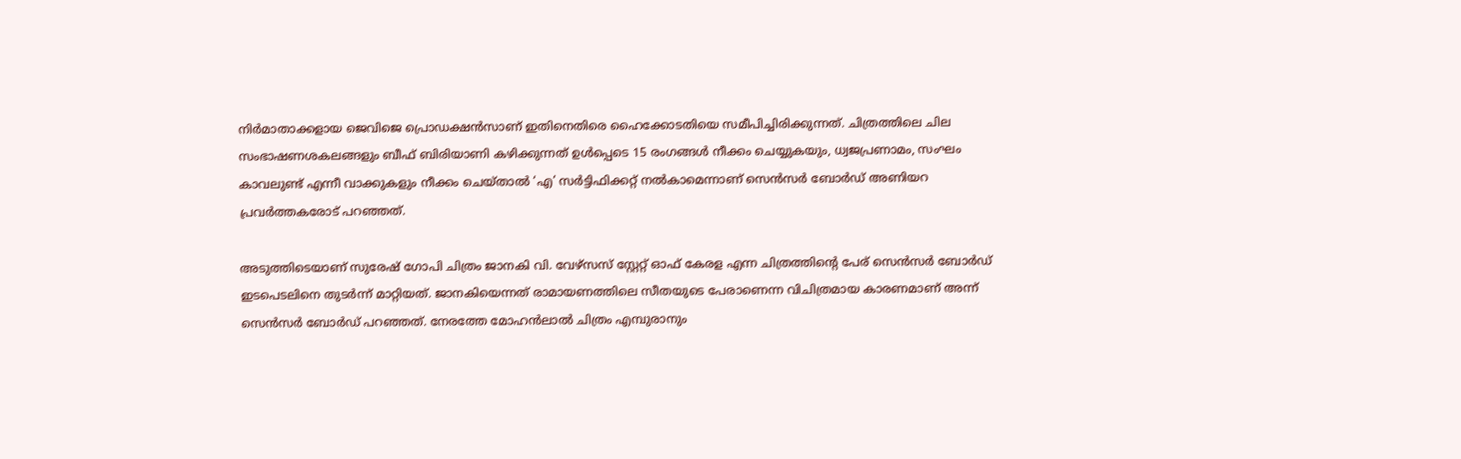നിർമാതാക്കളായ ജെവിജെ പ്രൊഡക്ഷൻസാണ് ഇതിനെതിരെ ഹൈക്കോടതിയെ സമീപിച്ചിരിക്കുന്നത്. ചിത്രത്തിലെ ചില സംഭാഷണശകലങ്ങളും ബീഫ് ബിരിയാണി കഴിക്കുന്നത് ഉൾപ്പെടെ 15 രംഗങ്ങൾ നീക്കം ചെയ്യുകയും, ധ്വജപ്രണാമം, സംഘം കാവലുണ്ട് എന്നീ വാക്കുകളും നീക്കം ചെയ്താൽ ‘എ’ സർട്ടിഫിക്കറ്റ് നൽകാമെന്നാണ് സെൻസർ ബോർഡ് അണിയറ പ്രവർത്തകരോട് പറഞ്ഞത്.

അടുത്തിടെയാണ് സുരേഷ് ഗോപി ചിത്രം ജാനകി വി. വേഴ്‌സസ് സ്റ്റേറ്റ് ഓഫ് കേരള എന്ന ചിത്രത്തിൻ്റെ പേര് സെൻസർ ബോർഡ് ഇടപെടലിനെ തുടർന്ന് മാറ്റിയത്. ജാനകിയെന്നത് രാമായണത്തിലെ സീതയുടെ പേരാണെന്ന വിചിത്രമായ കാരണമാണ് അന്ന് സെൻസർ ബോർഡ് പറഞ്ഞത്. നേരത്തേ മോഹൻലാൽ ചിത്രം എമ്പുരാനും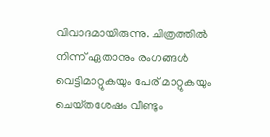വിവാദമായിരുന്നു. ചിത്രത്തിൽ നിന്ന് ഏതാനും രംഗങ്ങൾ വെട്ടിമാറ്റുകയും പേര് മാറ്റുകയും ചെയ്‌തശേഷം വീണ്ടും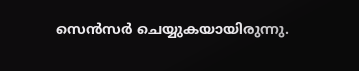സെൻസർ ചെയ്യുകയായിരുന്നു.